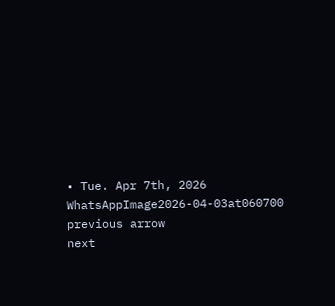• Tue. Apr 7th, 2026
WhatsAppImage2026-04-03at060700
previous arrow
next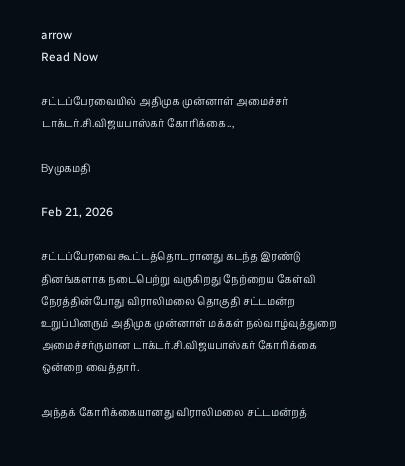arrow
Read Now

சட்டப்பேரவையில் அதிமுக முன்னாள் அமைச்சர் டாக்டர்.சி.விஜயபாஸ்கர் கோரிக்கை..,

Byமுகமதி

Feb 21, 2026

சட்டப்பேரவை கூட்டத்தொடரானது கடந்த இரண்டு தினங்களாக நடைபெற்று வருகிறது நேற்றைய கேள்வி நேரத்தின்போது விராலிமலை தொகுதி சட்டமன்ற உறுப்பினரும் அதிமுக முன்னாள் மக்கள் நல்வாழ்வுத்துறை அமைச்சர்ருமான டாக்டர்.சி.விஜயபாஸ்கர் கோரிக்கை ஒன்றை வைத்தார்.

அந்தக் கோரிக்கையானது விராலிமலை சட்டமன்றத்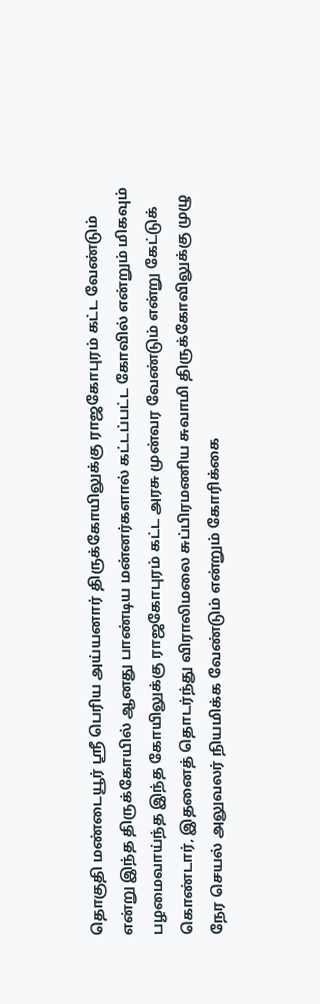தொகுதி மண்டையூர் ஸ்ரீ பெரிய அய்யனார் திருக்கோயிலுக்கு ராஜகோபுரம் கட்ட வேண்டும் என்று இந்த திருக்கோயில் ஆனது பாண்டிய மன்னர்களால் கட்டப்பட்ட கோவில் என்றும் மிகவும் பழமைவாய்ந்த இந்த கோயிலுக்கு ராஜகோபுரம் கட்ட அரசு முன்வர வேண்டும் என்று கேட்டுக் கொண்டார், இதனைத் தொடர்ந்து விராலிமலை சுப்பிரமணிய சுவாமி திருக்கோவிலுக்கு முழு நேர செயல் அலுவலர் நியமிக்க வேண்டும் என்றும் கோரிக்கை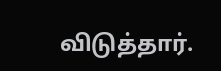விடுத்தார்.